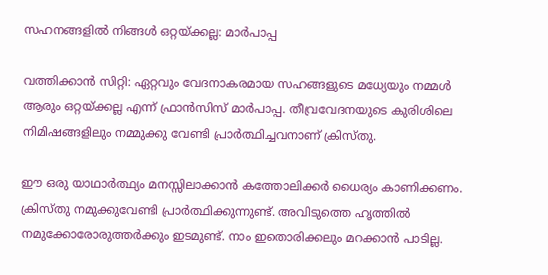സഹനങ്ങളില്‍ നിങ്ങള്‍ ഒറ്റയ്ക്കല്ല: മാര്‍പാപ്പ

വത്തിക്കാന്‍ സിറ്റി: ഏറ്റവും വേദനാകരമായ സഹങ്ങളുടെ മധ്യേയും നമ്മള്‍ ആരും ഒറ്റയ്ക്കല്ല എന്ന് ഫ്രാന്‍സിസ് മാര്‍പാപ്പ. തീവ്രവേദനയുടെ കുരിശിലെ നിമിഷങ്ങളിലും നമ്മുക്കു വേണ്ടി പ്രാര്‍ത്ഥിച്ചവനാണ് ക്രിസ്തു.

ഈ ഒരു യാഥാര്‍ത്ഥ്യം മനസ്സിലാക്കാന്‍ കത്തോലിക്കര്‍ ധൈര്യം കാണിക്കണം. ക്രിസ്തു നമുക്കുവേണ്ടി പ്രാര്‍ത്ഥിക്കുന്നുണ്ട്. അവിടുത്തെ ഹൃത്തില്‍ നമുക്കോരോരുത്തര്‍ക്കും ഇടമുണ്ട്. നാം ഇതൊരിക്കലും മറക്കാന്‍ പാടില്ല.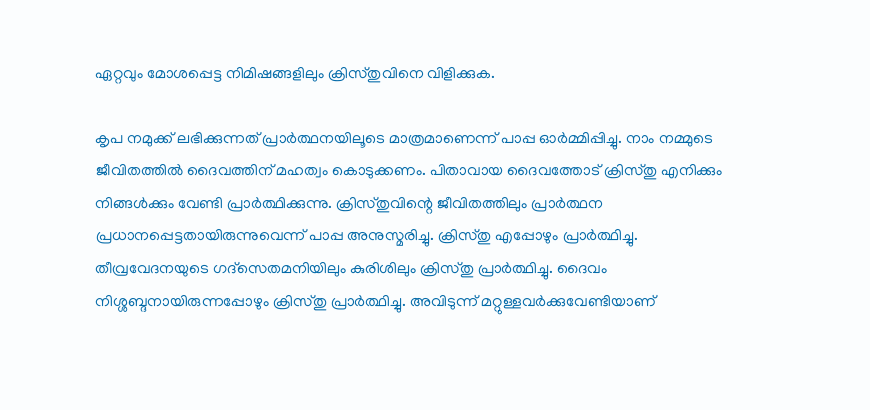ഏറ്റവും മോശപ്പെട്ട നിമിഷങ്ങളിലും ക്രിസ്തുവിനെ വിളിക്കുക.

കൃപ നമുക്ക് ലഭിക്കുന്നത് പ്രാര്‍ത്ഥനയിലൂടെ മാത്രമാണെന്ന് പാപ്പ ഓര്‍മ്മിപ്പിച്ചു. നാം നമ്മുടെ ജീവിതത്തില്‍ ദൈവത്തിന് മഹത്വം കൊടുക്കണം. പിതാവായ ദൈവത്തോട് ക്രിസ്തു എനിക്കും നിങ്ങള്‍ക്കും വേണ്ടി പ്രാര്‍ത്ഥിക്കുന്നു. ക്രിസ്തുവിന്റെ ജീവിതത്തിലും പ്രാര്‍ത്ഥന പ്രധാനപ്പെട്ടതായിരുന്നുവെന്ന് പാപ്പ അനുസ്മരിച്ചു. ക്രിസ്തു എപ്പോഴും പ്രാര്‍ത്ഥിച്ചു. തീവ്രവേദനയുടെ ഗദ്‌സെതമനിയിലും കുരിശിലും ക്രിസ്തു പ്രാര്‍ത്ഥിച്ചു. ദൈവം നിശ്ശബ്ദനായിരുന്നപ്പോഴും ക്രിസ്തു പ്രാര്‍ത്ഥിച്ചു. അവിടുന്ന് മറ്റുള്ളവര്‍ക്കുവേണ്ടിയാണ്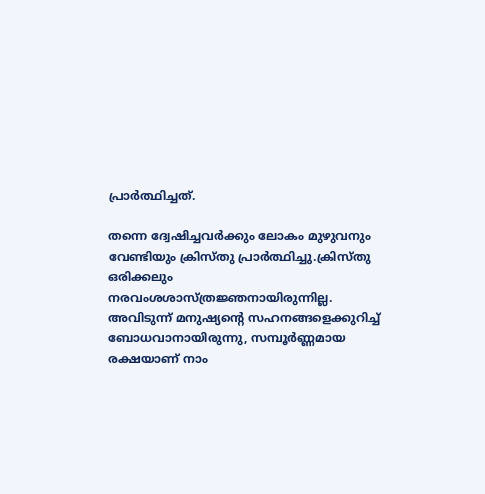പ്രാര്‍ത്ഥിച്ചത്.

തന്നെ ദ്വേഷിച്ചവര്‍ക്കും ലോകം മുഴുവനും വേണ്ടിയും ക്രിസ്തു പ്രാര്‍ത്ഥിച്ചു.ക്രിസ്തു ഒരിക്കലും നരവംശശാസ്ത്രജ്ഞനായിരുന്നില്ല. അവിടുന്ന് മനുഷ്യന്റെ സഹനങ്ങളെക്കുറിച്ച് ബോധവാനായിരുന്നു, സമ്പൂര്‍ണ്ണമായ രക്ഷയാണ് നാം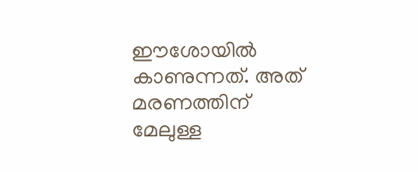ഈശോയില്‍ കാണുന്നത്. അത് മരണത്തിന് മേലുള്ള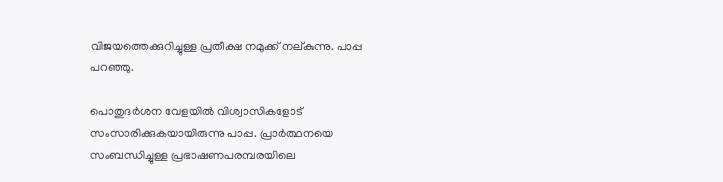വിജയത്തെക്കുറിച്ചുള്ള പ്രതീക്ഷ നമുക്ക് നല്കുന്നു. പാപ്പ പറഞ്ഞു.

പൊതുദര്‍ശന വേളയില്‍ വിശ്വാസികളോട് സംസാരിക്കുകയായിരുന്നു പാപ്പ. പ്രാര്‍ത്ഥനയെ സംബന്ധിച്ചുള്ള പ്രഭാഷണപരമ്പരയിലെ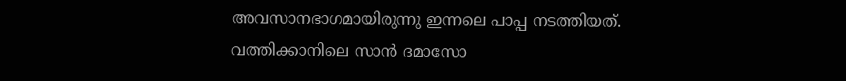അവസാനഭാഗമായിരുന്നു ഇന്നലെ പാപ്പ നടത്തിയത്. വത്തിക്കാനിലെ സാന്‍ ദമാസോ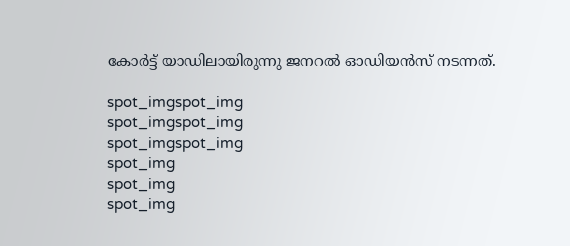കോര്‍ട്ട് യാഡിലായിരുന്നു ജനറല്‍ ഓഡിയന്‍സ് നടന്നത്.

spot_imgspot_img
spot_imgspot_img
spot_imgspot_img
spot_img
spot_img
spot_img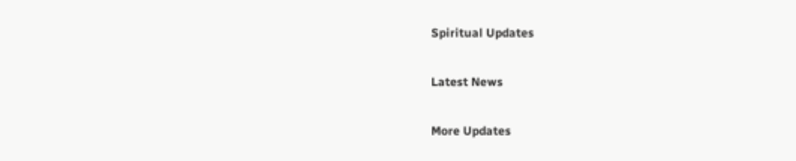Spiritual Updates

Latest News

More Updates